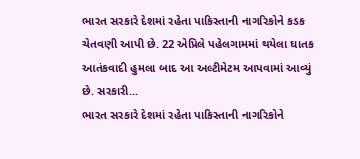ભારત સરકારે દેશમાં રહેતા પાકિસ્તાની નાગરિકોને કડક ચેતવણી આપી છે. 22 એપ્રિલે પહેલગામમાં થયેલા ઘાતક આતંકવાદી હુમલા બાદ આ અલ્ટીમેટમ આપવામાં આવ્યું છે. સરકારી...
ભારત સરકારે દેશમાં રહેતા પાકિસ્તાની નાગરિકોને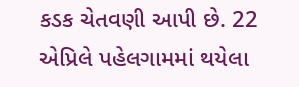કડક ચેતવણી આપી છે. 22 એપ્રિલે પહેલગામમાં થયેલા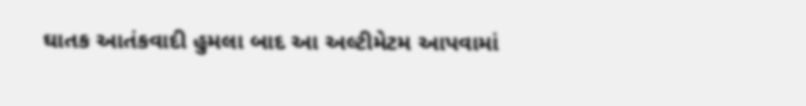ઘાતક આતંકવાદી હુમલા બાદ આ અલ્ટીમેટમ આપવામાં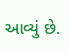આવ્યું છે.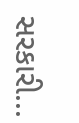સરકારી...